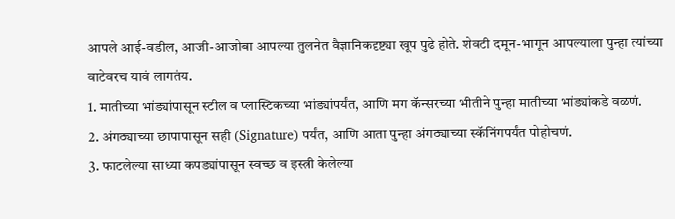आपले आई-वडील, आजी-आजोबा आपल्या तुलनेत वैज्ञानिकदृष्ट्या खूप पुढे होते. शेवटी दमून-भागून आपल्याला पुन्हा त्यांच्या वाटेवरच यावं लागतंय.
1. मातीच्या भांड्यांपासून स्टील व प्लास्टिकच्या भांड्यांपर्यंत, आणि मग कॅन्सरच्या भीतीने पुन्हा मातीच्या भांड्यांकडे वळणं.
2. अंगठ्याच्या छापापासून सही (Signature) पर्यंत, आणि आता पुन्हा अंगठ्याच्या स्कॅनिंगपर्यंत पोहोचणं.
3. फाटलेल्या साध्या कपड्यांपासून स्वच्छ व इस्त्री केलेल्या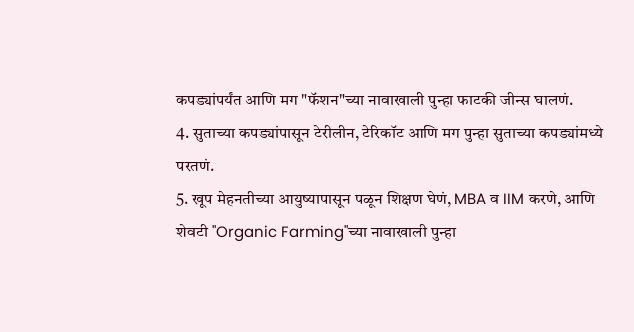कपड्यांपर्यंत आणि मग "फॅशन"च्या नावाखाली पुन्हा फाटकी जीन्स घालणं.
4. सुताच्या कपड्यांपासून टेरीलीन, टेरिकॉट आणि मग पुन्हा सुताच्या कपड्यांमध्ये परतणं.
5. खूप मेहनतीच्या आयुष्यापासून पळून शिक्षण घेणं, MBA व IIM करणे, आणि शेवटी "Organic Farming"च्या नावाखाली पुन्हा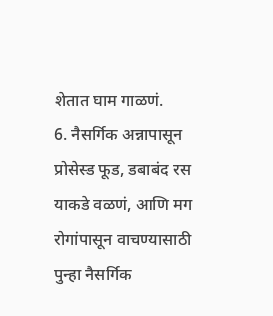शेतात घाम गाळणं.
6. नैसर्गिक अन्नापासून प्रोसेस्ड फूड, डबाबंद रस याकडे वळणं, आणि मग रोगांपासून वाचण्यासाठी पुन्हा नैसर्गिक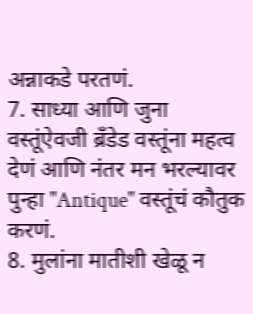अन्नाकडे परतणं.
7. साध्या आणि जुना वस्तूंऐवजी ब्रँडेड वस्तूंना महत्व देणं आणि नंतर मन भरल्यावर पुन्हा "Antique" वस्तूंचं कौतुक करणं.
8. मुलांना मातीशी खेळू न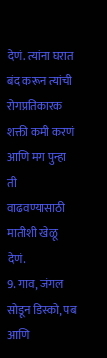देणं. त्यांना घरात बंद करून त्यांची रोगप्रतिकारक शक्ती कमी करणं आणि मग पुन्हा ती वाढवण्यासाठी मातीशी खेळू देणं.
9. गाव, जंगल सोडून डिस्को, पब आणि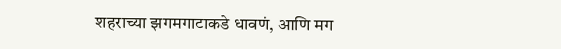शहराच्या झगमगाटाकडे धावणं, आणि मग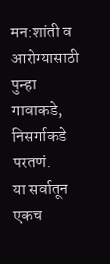मन:शांती व आरोग्यासाठी पुन्हा गावाकडे, निसर्गाकडे परतणं.
या सर्वातून एकच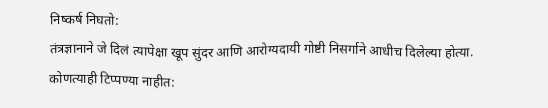निष्कर्ष निघतो:
तंत्रज्ञानाने जे दिलं त्यापेक्षा खूप सुंदर आणि आरोग्यदायी गोष्टी निसर्गाने आधीच दिलेल्या होत्या.
कोणत्याही टिप्पण्या नाहीत: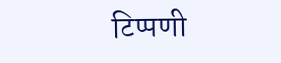टिप्पणी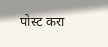पोस्ट करा